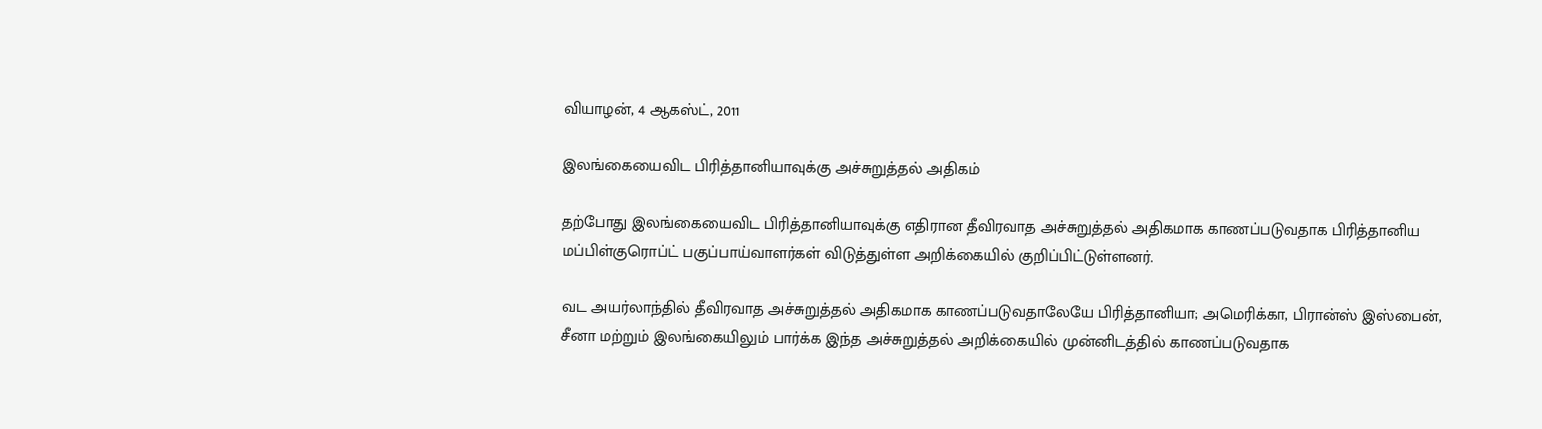வியாழன், 4 ஆகஸ்ட், 2011

இலங்கையைவிட பிரித்தானியாவுக்கு அச்சுறுத்தல் அதிகம்

தற்போது இலங்கையைவிட பிரித்தானியாவுக்கு எதிரான தீவிரவாத அச்சுறுத்தல் அதிகமாக காணப்படுவதாக பிரித்தானிய மப்பிள்குரொப்ட் பகுப்பாய்வாளர்கள் விடுத்துள்ள அறிக்கையில் குறிப்பிட்டுள்ளனர்.

வட அயர்லாந்தில் தீவிரவாத அச்சுறுத்தல் அதிகமாக காணப்படுவதாலேயே பிரித்தானியா; அமெரிக்கா, பிரான்ஸ் இஸ்பைன், சீனா மற்றும் இலங்கையிலும் பார்க்க இந்த அச்சுறுத்தல் அறிக்கையில் முன்னிடத்தில் காணப்படுவதாக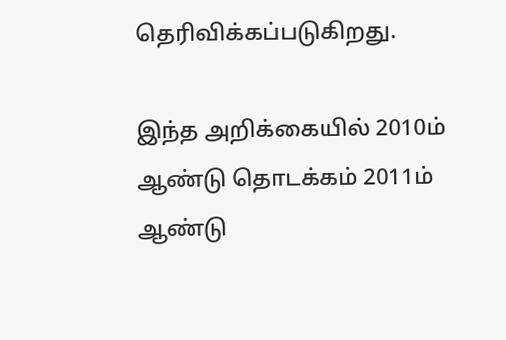தெரிவிக்கப்படுகிறது.

இந்த அறிக்கையில் 2010ம் ஆண்டு தொடக்கம் 2011ம் ஆண்டு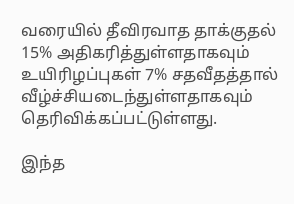வரையில் தீவிரவாத தாக்குதல் 15% அதிகரித்துள்ளதாகவும் உயிரிழப்புகள் 7% சதவீதத்தால் வீழ்ச்சியடைந்துள்ளதாகவும் தெரிவிக்கப்பட்டுள்ளது.

இந்த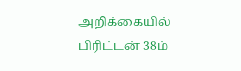அறிக்கையில் பிரிட்டன் 38ம்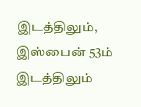இடத்திலும், இஸ்பைன் 53ம் இடத்திலும்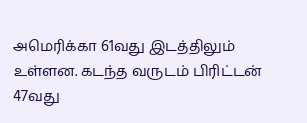அமெரிக்கா 61வது இடத்திலும் உள்ளன. கடந்த வருடம் பிரிட்டன் 47வது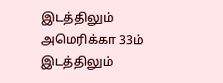இடத்திலும் அமெரிக்கா 33ம் இடத்திலும்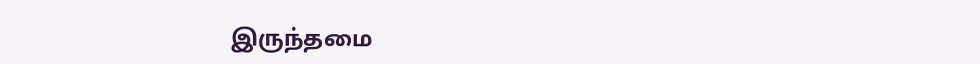இருந்தமை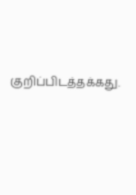குறிப்பிடத்தக்கது.